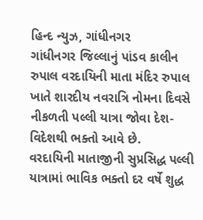હિન્દ ન્યુઝ, ગાંધીનગર
ગાંધીનગર જિલ્લાનું પાંડવ કાલીન રુપાલ વરદાયિની માતા મંદિર રુપાલ ખાતે શારદીય નવરાત્રિ નોમના દિવસે નીકળતી પલ્લી યાત્રા જોવા દેશ-વિદેશથી ભક્તો આવે છે.
વરદાયિની માતાજીની સુપ્રસિદ્ધ પલ્લી યાત્રામાં ભાવિક ભક્તો દર વર્ષે શુદ્ધ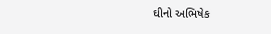ઘીનો અભિષેક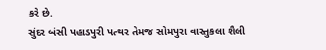કરે છે.
સુંદર બંસી પહાડપુરી પત્થર તેમજ સોમપુરા વાસ્તુકલા શૈલી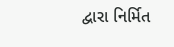દ્વારા નિર્મિત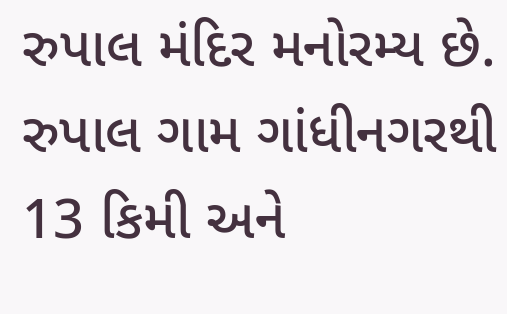રુપાલ મંદિર મનોરમ્ય છે. રુપાલ ગામ ગાંધીનગરથી 13 કિમી અને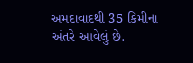અમદાવાદથી 35 કિમીના અંતરે આવેલું છે.